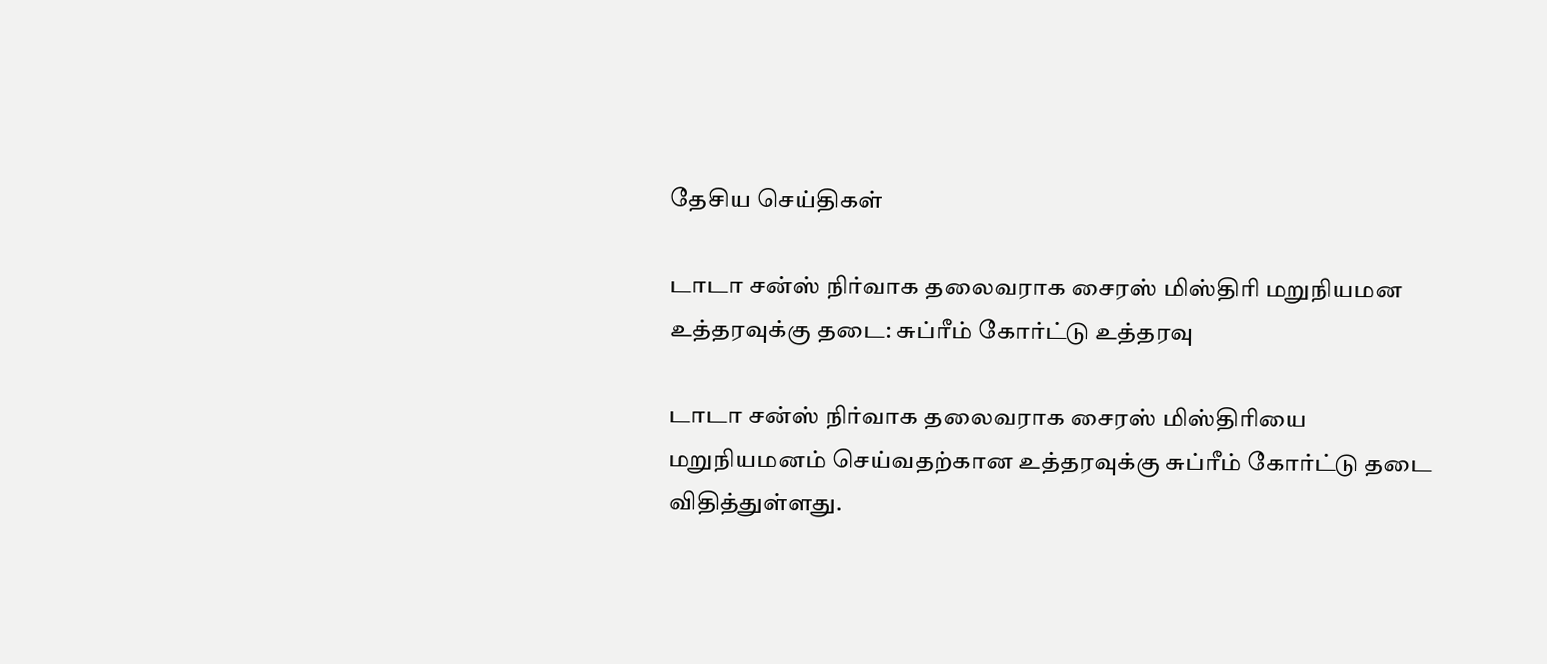தேசிய செய்திகள்

டாடா சன்ஸ் நிர்வாக தலைவராக சைரஸ் மிஸ்திரி மறுநியமன உத்தரவுக்கு தடை: சுப்ரீம் கோர்ட்டு உத்தரவு

டாடா சன்ஸ் நிர்வாக தலைவராக சைரஸ் மிஸ்திரியை மறுநியமனம் செய்வதற்கான உத்தரவுக்கு சுப்ரீம் கோர்ட்டு தடை விதித்துள்ளது.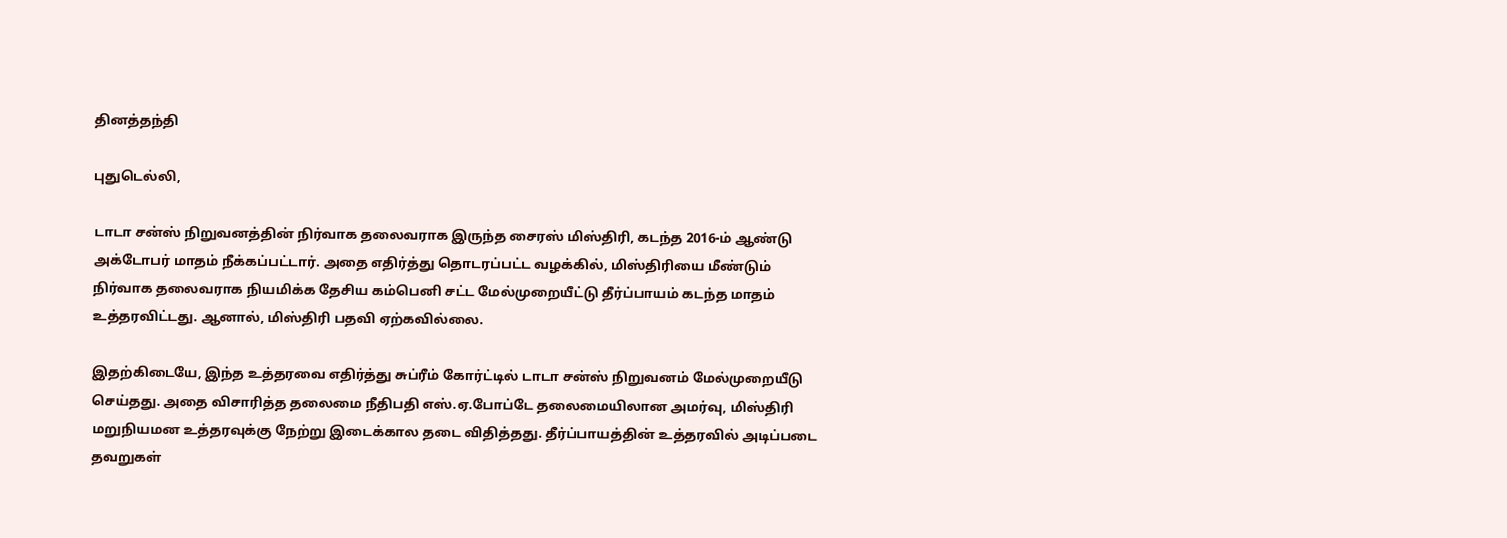தினத்தந்தி

புதுடெல்லி,

டாடா சன்ஸ் நிறுவனத்தின் நிர்வாக தலைவராக இருந்த சைரஸ் மிஸ்திரி, கடந்த 2016-ம் ஆண்டு அக்டோபர் மாதம் நீக்கப்பட்டார். அதை எதிர்த்து தொடரப்பட்ட வழக்கில், மிஸ்திரியை மீண்டும் நிர்வாக தலைவராக நியமிக்க தேசிய கம்பெனி சட்ட மேல்முறையீட்டு தீர்ப்பாயம் கடந்த மாதம் உத்தரவிட்டது. ஆனால், மிஸ்திரி பதவி ஏற்கவில்லை.

இதற்கிடையே, இந்த உத்தரவை எதிர்த்து சுப்ரீம் கோர்ட்டில் டாடா சன்ஸ் நிறுவனம் மேல்முறையீடு செய்தது. அதை விசாரித்த தலைமை நீதிபதி எஸ்.ஏ.போப்டே தலைமையிலான அமர்வு, மிஸ்திரி மறுநியமன உத்தரவுக்கு நேற்று இடைக்கால தடை விதித்தது. தீர்ப்பாயத்தின் உத்தரவில் அடிப்படை தவறுகள்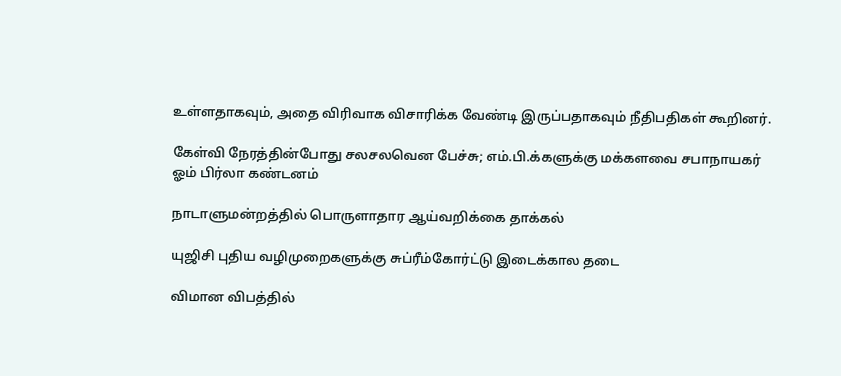உள்ளதாகவும், அதை விரிவாக விசாரிக்க வேண்டி இருப்பதாகவும் நீதிபதிகள் கூறினர்.

கேள்வி நேரத்தின்போது சலசலவென பேச்சு; எம்.பி.க்களுக்கு மக்களவை சபாநாயகர் ஓம் பிர்லா கண்டனம்

நாடாளுமன்றத்தில் பொருளாதார ஆய்வறிக்கை தாக்கல்

யுஜிசி புதிய வழிமுறைகளுக்கு சுப்ரீம்கோர்ட்டு இடைக்கால தடை

விமான விபத்தில்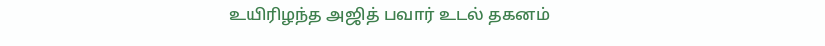உயிரிழந்த அஜித் பவார் உடல் தகனம்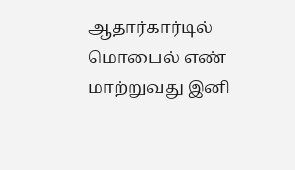ஆதார்கார்டில் மொபைல் எண் மாற்றுவது இனி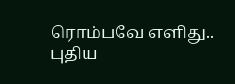ரொம்பவே எளிது.. புதிய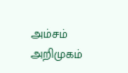அம்சம் அறிமுகம்